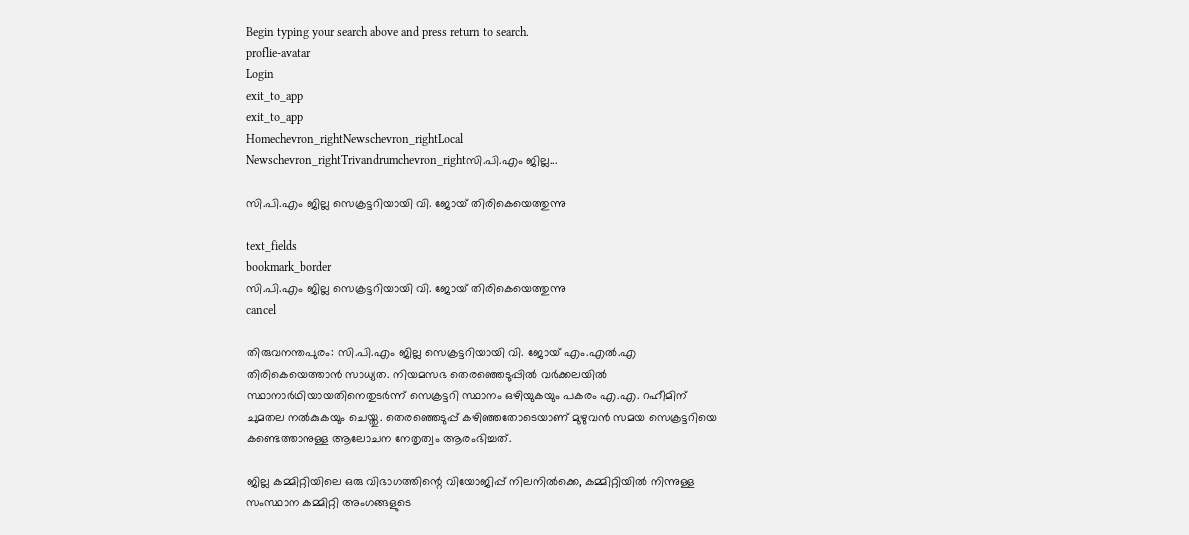Begin typing your search above and press return to search.
proflie-avatar
Login
exit_to_app
exit_to_app
Homechevron_rightNewschevron_rightLocal Newschevron_rightTrivandrumchevron_rightസി.പി.എം ജില്ല...

സി.പി.എം ജില്ല സെക്രട്ടറിയായി വി. ജോയ് തിരികെയെത്തുന്നു

text_fields
bookmark_border
സി.പി.എം ജില്ല സെക്രട്ടറിയായി വി. ജോയ് തിരികെയെത്തുന്നു
cancel

തിരുവനന്തപുരം: സി.പി.എം ജില്ല സെക്രട്ടറിയായി വി. ജോയ് എം.എൽ.എ തിരികെയെത്താൻ സാധ്യത. നിയമസഭ തെരഞ്ഞെടുപ്പിൽ വർക്കലയിൽ സ്ഥാനാർഥിയായതിനെതുടർന്ന് സെക്രട്ടറി സ്ഥാനം ഒഴിയുകയും പകരം എ.എ. റഹീമിന് ചുമതല നൽകുകയും ചെയ്തു. തെരഞ്ഞെടുപ്പ് കഴിഞ്ഞതോടെയാണ് മുഴുവൻ സമയ സെക്രട്ടറിയെ കണ്ടെത്താനുള്ള ആലോചന നേതൃത്വം ആരംഭിച്ചത്.

ജില്ല കമ്മിറ്റിയിലെ ഒരു വിഭാഗത്തിന്റെ വിയോജിപ്പ് നിലനിൽക്കെ, കമ്മിറ്റിയിൽ നിന്നുള്ള സംസ്ഥാന കമ്മിറ്റി അംഗങ്ങളുടെ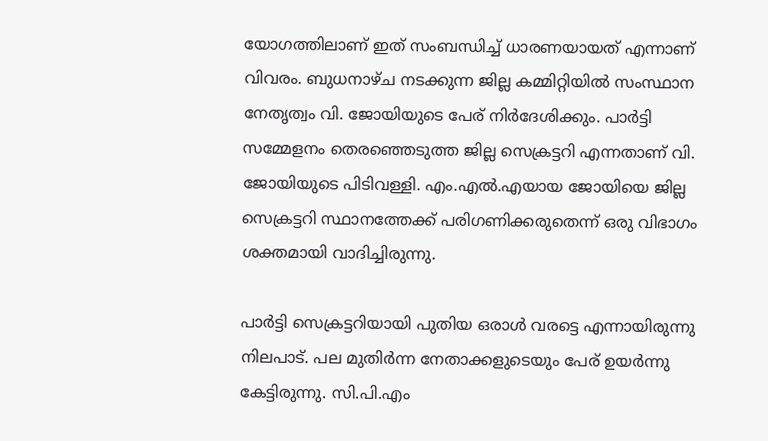യോഗത്തിലാണ് ഇത് സംബന്ധിച്ച് ധാരണയായത് എന്നാണ് വിവരം. ബുധനാഴ്ച നടക്കുന്ന ജില്ല കമ്മിറ്റിയിൽ സംസ്ഥാന നേതൃത്വം വി. ജോയിയുടെ പേര് നിർദേശിക്കും. പാർട്ടി സമ്മേളനം തെരഞ്ഞെടുത്ത ജില്ല സെക്രട്ടറി എന്നതാണ് വി. ജോയിയുടെ പിടിവള്ളി. എം.എൽ.എയായ ജോയിയെ ജില്ല സെക്രട്ടറി സ്ഥാനത്തേക്ക് പരിഗണിക്കരുതെന്ന് ഒരു വിഭാഗം ശക്തമായി വാദിച്ചിരുന്നു.

പാർട്ടി സെക്രട്ടറിയായി പുതിയ ഒരാൾ വരട്ടെ എന്നായിരുന്നു നിലപാട്. പല മുതിർന്ന നേതാക്കളുടെയും പേര് ഉയർന്നു കേട്ടിരുന്നു. സി.പി.എം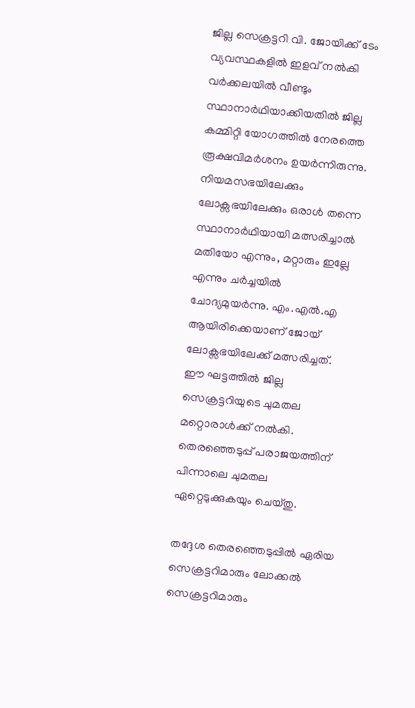ജില്ല സെക്രട്ടറി വി. ജോയിക്ക് ടേം വ്യവസ്ഥകളിൽ ഇളവ് നൽകി വർക്കലയിൽ വീണ്ടും സ്ഥാനാർഥിയാക്കിയതിൽ ജില്ല കമ്മിറ്റി യോഗത്തിൽ നേരത്തെ രൂക്ഷവിമർശനം ഉയർന്നിരുന്നു. നിയമസഭയിലേക്കും ലോക്സഭയിലേക്കും ഒരാൾ തന്നെ സ്ഥാനാർഥിയായി മത്സരിച്ചാൽ മതിയോ എന്നും, മറ്റാരും ഇല്ലേ എന്നും ചർച്ചയിൽ ചോദ്യമുയർന്നു. എം.എൽ.എ ആയിരിക്കെയാണ് ജോയ് ലോക്സഭയിലേക്ക് മത്സരിച്ചത്. ഈ ഘട്ടത്തിൽ ജില്ല സെക്രട്ടറിയുടെ ചുമതല മറ്റൊരാൾക്ക് നൽകി. തെരഞ്ഞെടുപ്പ് പരാജയത്തിന് പിന്നാലെ ചുമതല ഏറ്റെടുക്കുകയും ചെയ്തു.

തദ്ദേശ തെരഞ്ഞെടുപ്പിൽ ഏരിയ സെക്രട്ടറിമാരും ലോക്കൽ സെക്രട്ടറിമാരും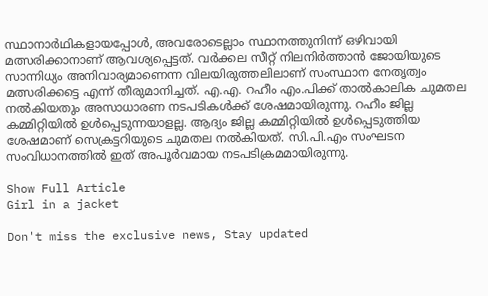സ്ഥാനാർഥികളായപ്പോൾ, അവരോടെല്ലാം സ്ഥാനത്തുനിന്ന് ഒഴിവായി മത്സരിക്കാനാണ് ആവശ്യപ്പെട്ടത്. വർക്കല സീറ്റ് നിലനിർത്താൻ ജോയിയുടെ സാന്നിധ്യം അനിവാര്യമാണെന്ന വിലയിരുത്തലിലാണ് സംസ്ഥാന നേതൃത്വം മത്സരിക്കട്ടെ എന്ന് തീരുമാനിച്ചത്. എ.എ. റഹീം എം.പിക്ക് താൽകാലിക ചുമതല നൽകിയതും അസാധാരണ നടപടികൾക്ക് ശേഷമായിരുന്നു. റഹീം ജില്ല കമ്മിറ്റിയിൽ ഉൾപ്പെടുന്നയാളല്ല. ആദ്യം ജില്ല കമ്മിറ്റിയിൽ ഉൾപ്പെടുത്തിയ ശേഷമാണ് സെക്രട്ടറിയുടെ ചുമതല നൽകിയത്. സി.പി.എം സംഘടന സംവിധാനത്തിൽ ഇത് അപൂർവമായ നടപടിക്രമമായിരുന്നു.

Show Full Article
Girl in a jacket

Don't miss the exclusive news, Stay updated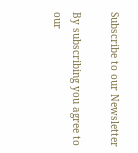Subscribe to our Newsletter

By subscribing you agree to our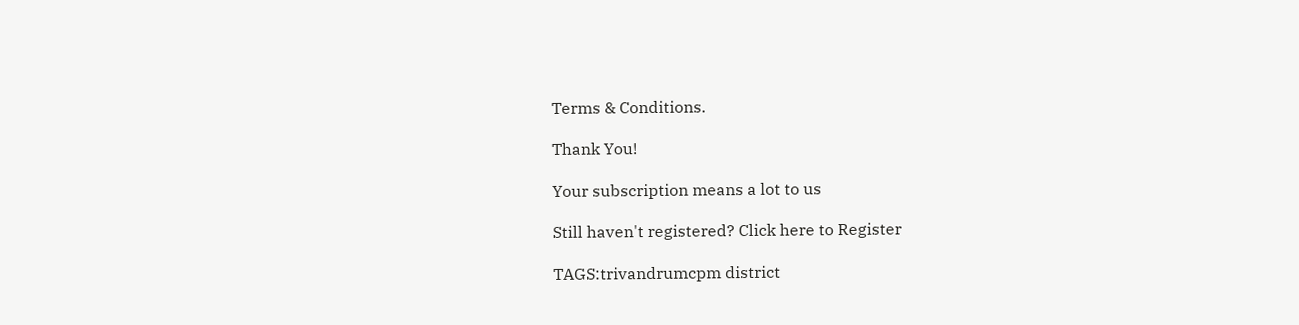Terms & Conditions.

Thank You!

Your subscription means a lot to us

Still haven't registered? Click here to Register

TAGS:trivandrumcpm district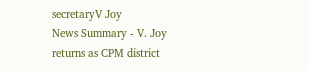secretaryV Joy
News Summary - V. Joy returns as CPM district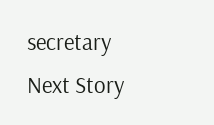secretary
Next Story